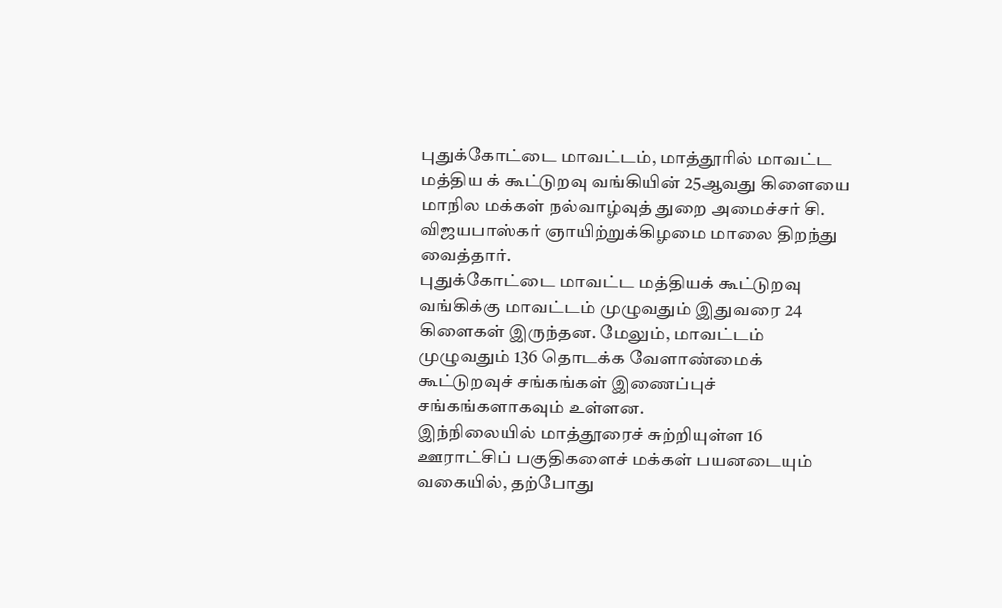புதுக்கோட்டை மாவட்டம், மாத்தூரில் மாவட்ட மத்திய க் கூட்டுறவு வங்கியின் 25ஆவது கிளையை மாநில மக்கள் நல்வாழ்வுத் துறை அமைச்சர் சி. விஜயபாஸ்கர் ஞாயிற்றுக்கிழமை மாலை திறந்து வைத்தார்.
புதுக்கோட்டை மாவட்ட மத்தியக் கூட்டுறவு வங்கிக்கு மாவட்டம் முழுவதும் இதுவரை 24 கிளைகள் இருந்தன. மேலும், மாவட்டம் முழுவதும் 136 தொடக்க வேளாண்மைக் கூட்டுறவுச் சங்கங்கள் இணைப்புச் சங்கங்களாகவும் உள்ளன.
இந்நிலையில் மாத்தூரைச் சுற்றியுள்ள 16 ஊராட்சிப் பகுதிகளைச் மக்கள் பயனடையும் வகையில், தற்போது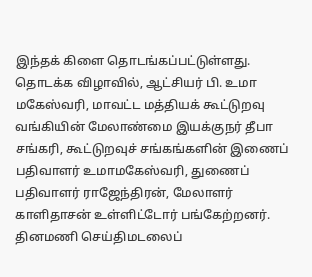இந்தக் கிளை தொடங்கப்பட்டுள்ளது.
தொடக்க விழாவில், ஆட்சியர் பி. உமா மகேஸ்வரி, மாவட்ட மத்தியக் கூட்டுறவு வங்கியின் மேலாண்மை இயக்குநர் தீபா சங்கரி, கூட்டுறவுச் சங்கங்களின் இணைப் பதிவாளர் உமாமகேஸ்வரி, துணைப் பதிவாளர் ராஜேந்திரன், மேலாளர் காளிதாசன் உள்ளிட்டோர் பங்கேற்றனர்.
தினமணி செய்திமடலைப்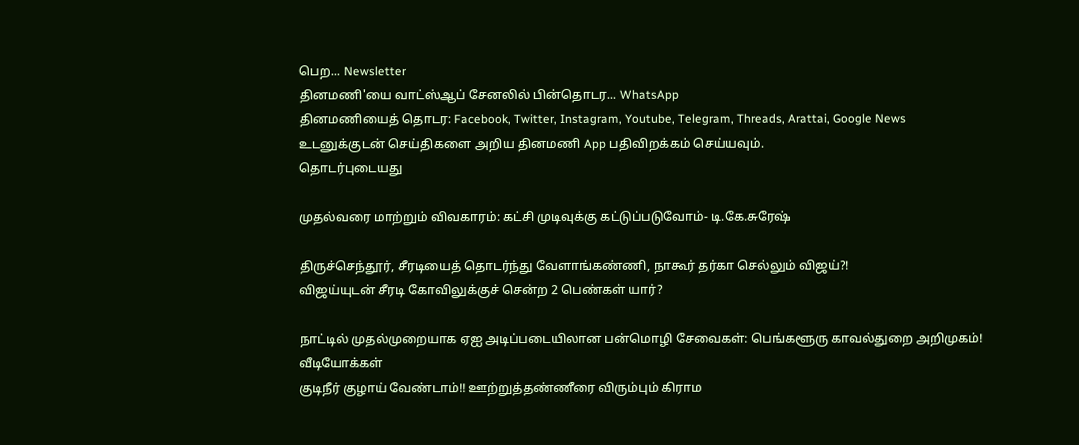பெற... Newsletter
தினமணி'யை வாட்ஸ்ஆப் சேனலில் பின்தொடர... WhatsApp
தினமணியைத் தொடர: Facebook, Twitter, Instagram, Youtube, Telegram, Threads, Arattai, Google News
உடனுக்குடன் செய்திகளை அறிய தினமணி App பதிவிறக்கம் செய்யவும்.
தொடர்புடையது

முதல்வரை மாற்றும் விவகாரம்: கட்சி முடிவுக்கு கட்டுப்படுவோம்- டி.கே.சுரேஷ்

திருச்செந்தூர், சீரடியைத் தொடர்ந்து வேளாங்கண்ணி, நாகூர் தர்கா செல்லும் விஜய்?!
விஜய்யுடன் சீரடி கோவிலுக்குச் சென்ற 2 பெண்கள் யார்?

நாட்டில் முதல்முறையாக ஏஐ அடிப்படையிலான பன்மொழி சேவைகள்: பெங்களூரு காவல்துறை அறிமுகம்!
வீடியோக்கள்
குடிநீர் குழாய் வேண்டாம்!! ஊற்றுத்தண்ணீரை விரும்பும் கிராம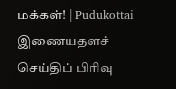மக்கள்! | Pudukottai
இணையதளச் செய்திப் பிரிவு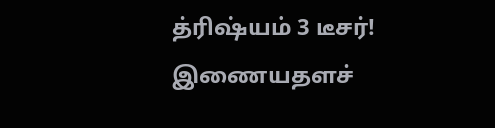த்ரிஷ்யம் 3 டீசர்!
இணையதளச்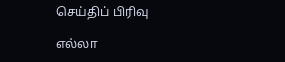செய்திப் பிரிவு

எல்லா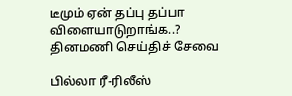டீமும் ஏன் தப்பு தப்பா விளையாடுறாங்க..?
தினமணி செய்திச் சேவை

பில்லா ரீ-ரிலீஸ்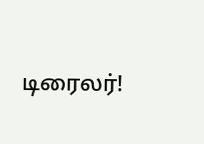டிரைலர்!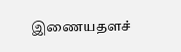இணையதளச்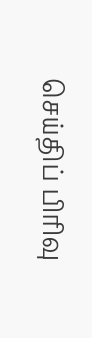செய்திப் பிரிவு